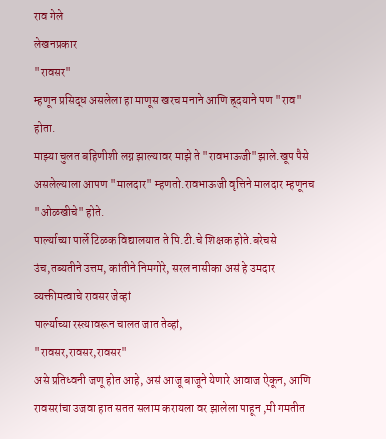राव गेले
लेखनप्रकार
"रावसर"
म्हणून प्रसिद्ध असलेला हा माणूस खरच मनाने आणि ह्र्दयाने पण "राव" होता.
माझ्या चुलत बहिणीशी लग्न झाल्यावर माझे ते "रावभाऊजी"झाले.खूप पैसे असलेल्याला आपण "मालदार" म्हणतो.रावभाऊजी वृत्तिने मालदार म्हणूनच "ओळखीचे" होते.
पार्ल्याच्या पार्ले टिळक विद्यालयात ते पि.टी.चे शिक्षक होते.बरेचसे उंच,तब्यतीने उत्तम, कांतीने निमगोरे, सरल नासीका असं हे उमदार व्यक्तीमत्वाचे रावसर जेव्हां
पार्ल्याच्या रस्त्यावरून चालत जात तेव्हां,
"रावसर,रावसर,रावसर"
असे प्रतिध्वनी जणू होत आहे, असं आजू बाजूने येणारे आवाज ऐकून, आणि रावसरांचा उजवा हात सतत सलाम करायला वर झालेला पाहून ,मी गमतीत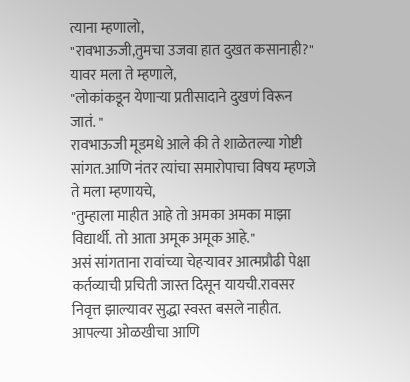त्याना म्हणालो,
"रावभाऊजी,तुमचा उजवा हात दुखत कसानाही?"
यावर मला ते म्हणाले,
"लोकांकडून येणाऱ्या प्रतीसादाने दुखणं विरून जातं. "
रावभाऊजी मूडमधे आले की ते शाळेतल्या गोष्टी सांगत.आणि नंतर त्यांचा समारोपाचा विषय म्हणजे ते मला म्हणायचे,
"तुम्हाला माहीत आहे तो अमका अमका माझा विद्यार्थी. तो आता अमूक अमूक आहे."
असं सांगताना रावांच्या चेहऱ्यावर आत्मप्रौढी पेक्षा कर्तव्याची प्रचिती जास्त दिसून यायची.रावसर निवृत्त झाल्यावर सुद्धा स्वस्त बसले नाहीत. आपल्या ओळखीचा आणि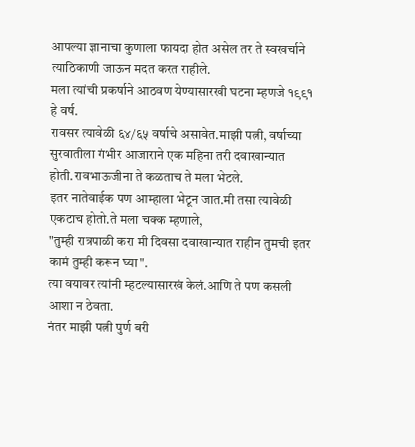आपल्या ज्ञानाचा कुणाला फायदा होत असेल तर ते स्वखर्चाने त्याठिकाणी जाऊन मदत करत राहीले.
मला त्यांची प्रकर्षाने आठवण येण्यासारखी घटना म्हणजे १९९१ हे वर्ष.
रावसर त्यावेळी ६४/६५ वर्षाचे असावेत.माझी पत्नी, वर्षाच्या सुरवातीला गंभीर आजाराने एक महिना तरी दवाखान्यात होती.रावभाऊजीना ते कळताच ते मला भेटले.
इतर नातेवाईक पण आम्हाला भेटून जात.मी तसा त्यावेळी एकटाच होतो.ते मला चक्क म्हणाले,
"तुम्ही रात्रपाळी करा मी दिवसा दवाखान्यात राहीन तुमची इतर कामं तुम्ही करून घ्या".
त्या वयावर त्यांनी म्हटल्यासारखं केलं.आणि ते पण कसली आशा न ठेवता.
नंतर माझी पत्नी पुर्ण बरी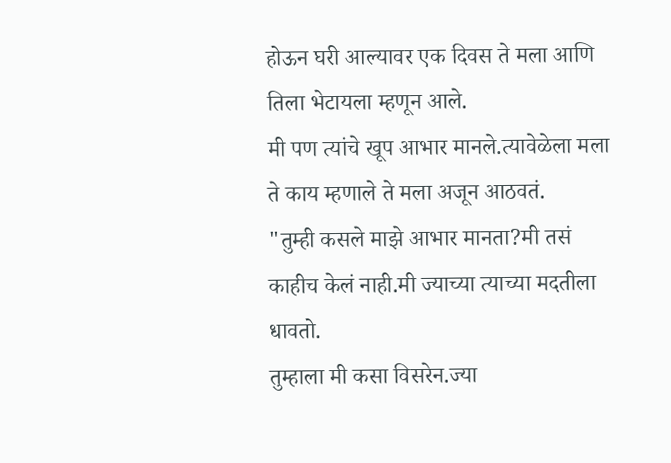होऊन घरी आल्यावर एक दिवस ते मला आणि तिला भेटायला म्हणून आले.
मी पण त्यांचे खूप आभार मानले.त्यावेळेला मला ते काय म्हणाले ते मला अजून आठवतं.
"तुम्ही कसले माझे आभार मानता?मी तसं काहीच केलं नाही.मी ज्याच्या त्याच्या मदतीला धावतो.
तुम्हाला मी कसा विसरेन.ज्या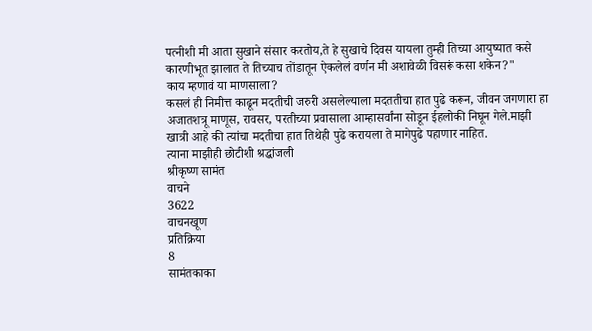पत्नीशी मी आता सुखाने संसार करतोय,ते हे सुखाचे दिवस यायला तुम्ही तिच्या आयुष्यात कसे कारणीभूत झालात ते तिच्याच तोंडातून ऐकलेलं वर्णन मी अशावेळी विसरूं कसा शकेन?"
काय म्हणावं या माणसाला?
कसलं ही निमीत्त काढून मदतीची जरुरी असलेल्याला मदततीचा हात पुढे करून, जीवन जगणारा हा अजातशत्रू माणूस, रावसर, परतीच्या प्रवासाला आम्हासर्वांना सोडून ईहलोकी निघून गेले.माझी खात्री आहे की त्यांचा मदतीचा हात तिथेही पुढे करायला ते मागेपुढे पहाणार नाहित.
त्याना माझीही छोटीशी श्रद्धांजली
श्रीकृष्ण सामंत
वाचने
3622
वाचनखूण
प्रतिक्रिया
8
सामंतकाका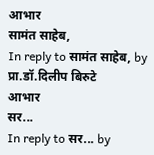आभार
सामंत साहेब,
In reply to सामंत साहेब, by प्रा.डॉ.दिलीप बिरुटे
आभार
सर...
In reply to सर... by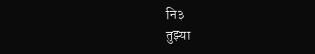नि३
तुझ्या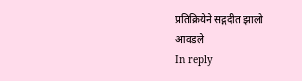प्रतिक्रियेने सद्गदीत झालो
आवडले
In reply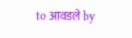to आवडले by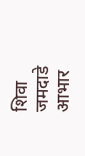शिवा जमदाडे
आभार